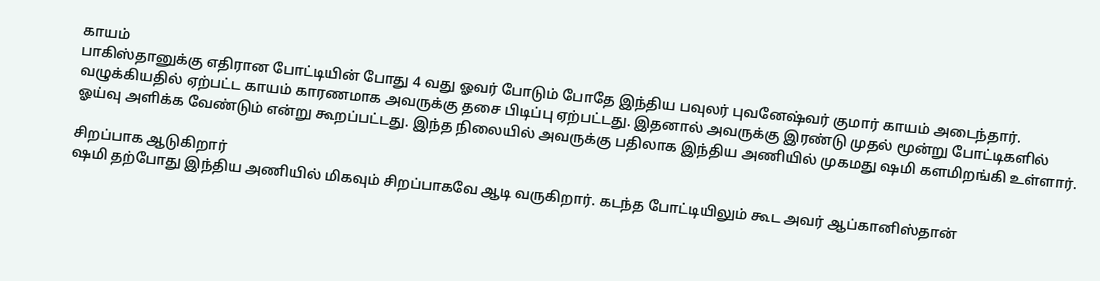காயம்
பாகிஸ்தானுக்கு எதிரான போட்டியின் போது 4 வது ஓவர் போடும் போதே இந்திய பவுலர் புவனேஷ்வர் குமார் காயம் அடைந்தார். வழுக்கியதில் ஏற்பட்ட காயம் காரணமாக அவருக்கு தசை பிடிப்பு ஏற்பட்டது. இதனால் அவருக்கு இரண்டு முதல் மூன்று போட்டிகளில் ஓய்வு அளிக்க வேண்டும் என்று கூறப்பட்டது. இந்த நிலையில் அவருக்கு பதிலாக இந்திய அணியில் முகமது ஷமி களமிறங்கி உள்ளார்.

சிறப்பாக ஆடுகிறார்
ஷமி தற்போது இந்திய அணியில் மிகவும் சிறப்பாகவே ஆடி வருகிறார். கடந்த போட்டியிலும் கூட அவர் ஆப்கானிஸ்தான்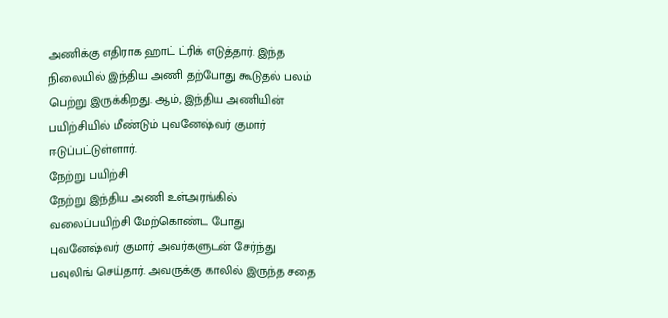அணிக்கு எதிராக ஹாட் ட்ரிக் எடுத்தார். இந்த நிலையில் இந்திய அணி தற்போது கூடுதல் பலம் பெற்று இருக்கிறது. ஆம், இந்திய அணியின் பயிற்சியில் மீண்டும் புவனேஷ்வர் குமார் ஈடுப்பட்டுள்ளார்.
நேற்று பயிற்சி
நேற்று இந்திய அணி உள்அரங்கில் வலைப்பயிற்சி மேற்கொண்ட போது புவனேஷ்வர் குமார் அவர்களுடன் சேர்ந்து பவுலிங் செய்தார். அவருக்கு காலில் இருந்த சதை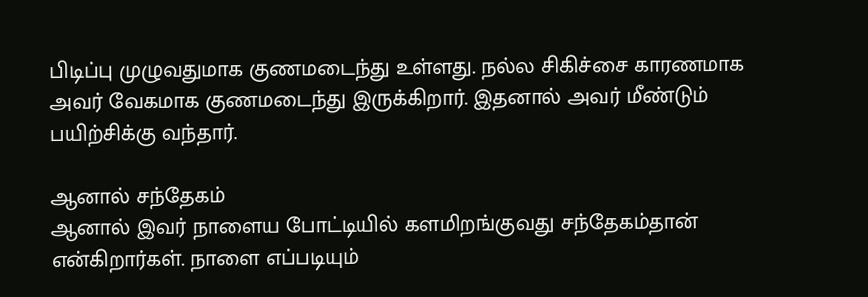பிடிப்பு முழுவதுமாக குணமடைந்து உள்ளது. நல்ல சிகிச்சை காரணமாக அவர் வேகமாக குணமடைந்து இருக்கிறார். இதனால் அவர் மீண்டும் பயிற்சிக்கு வந்தார்.

ஆனால் சந்தேகம்
ஆனால் இவர் நாளைய போட்டியில் களமிறங்குவது சந்தேகம்தான் என்கிறார்கள். நாளை எப்படியும்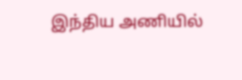இந்திய அணியில்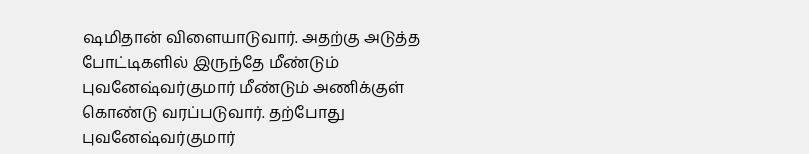ஷமிதான் விளையாடுவார். அதற்கு அடுத்த போட்டிகளில் இருந்தே மீண்டும் புவனேஷ்வர்குமார் மீண்டும் அணிக்குள் கொண்டு வரப்படுவார். தற்போது புவனேஷ்வர்குமார்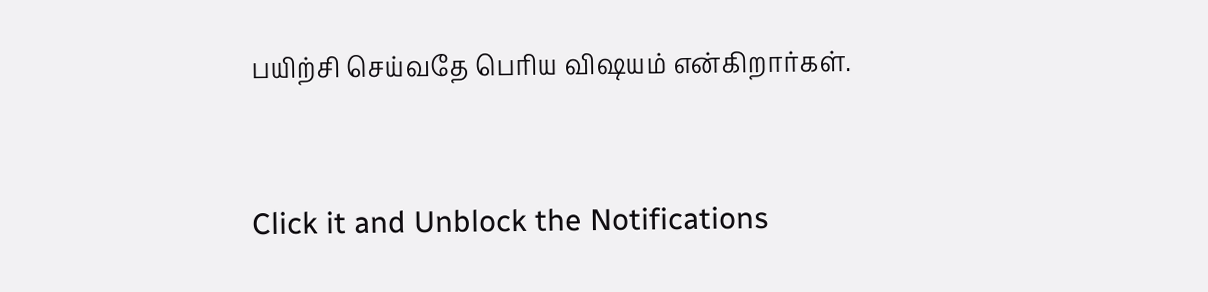பயிற்சி செய்வதே பெரிய விஷயம் என்கிறார்கள்.


Click it and Unblock the Notifications